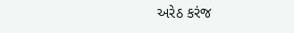અરેઠ કરંજ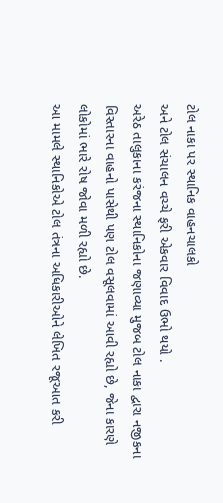ટોલ નાકા પર સ્થાનિક વાહનચાલકો
અને ટોલ સંચાલન વચ્ચે ફરી એકવાર વિવાદ ઉભો થયો .
અરેઠ તાલુકાના કરંજના સ્થાનિકોના જણાવ્યા મુજબ ટોલ નાકા દ્વારા નજીકના વિસ્તારના વાહનો પાસેથી પણ ટોલ વસૂલવામાં આવી રહ્યો છે, જેના કારણે લોકોમાં ભારે રોષ જોવા મળી રહ્યો છે.
આ મામલે સ્થાનિકોએ ટોલ તંત્રના અધિકારીઓને લેખિત રજૂઆત કરી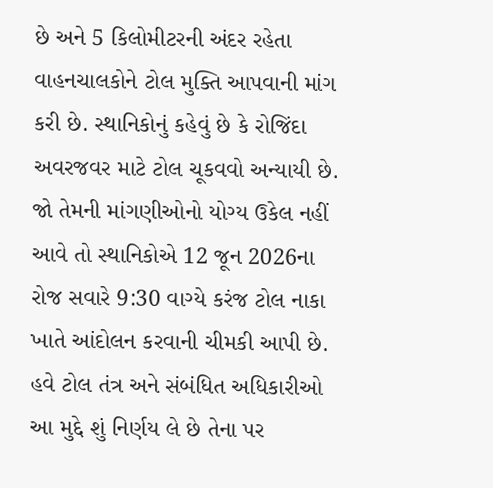છે અને 5 કિલોમીટરની અંદર રહેતા વાહનચાલકોને ટોલ મુક્તિ આપવાની માંગ કરી છે. સ્થાનિકોનું કહેવું છે કે રોજિંદા અવરજવર માટે ટોલ ચૂકવવો અન્યાયી છે. જો તેમની માંગણીઓનો યોગ્ય ઉકેલ નહીં આવે તો સ્થાનિકોએ 12 જૂન 2026ના રોજ સવારે 9:30 વાગ્યે કરંજ ટોલ નાકા ખાતે આંદોલન કરવાની ચીમકી આપી છે. હવે ટોલ તંત્ર અને સંબંધિત અધિકારીઓ આ મુદ્દે શું નિર્ણય લે છે તેના પર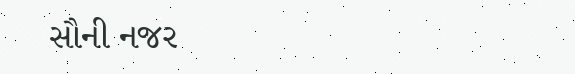સૌની નજર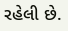રહેલી છે.